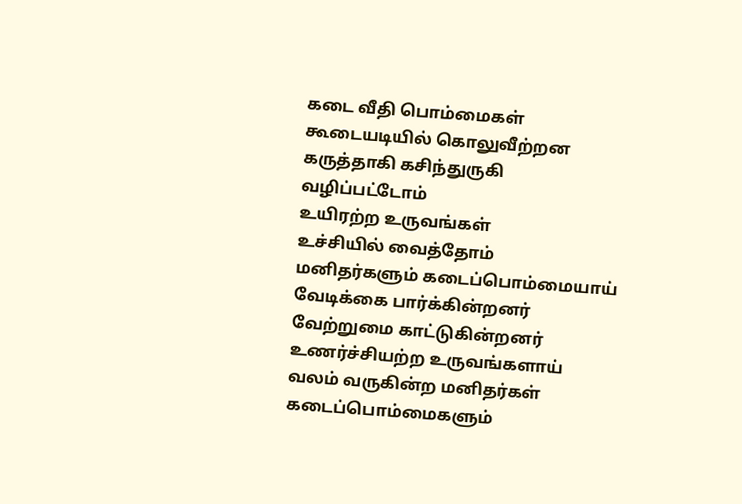கடை வீதி பொம்மைகள்
கூடையடியில் கொலுவீற்றன
கருத்தாகி கசிந்துருகி
வழிப்பட்டோம்
உயிரற்ற உருவங்கள்
உச்சியில் வைத்தோம்
மனிதர்களும் கடைப்பொம்மையாய்
வேடிக்கை பார்க்கின்றனர்
வேற்றுமை காட்டுகின்றனர்
உணர்ச்சியற்ற உருவங்களாய்
வலம் வருகின்ற மனிதர்கள்
கடைப்பொம்மைகளும்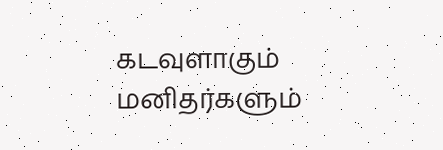கடவுளாகும்
மனிதர்களும்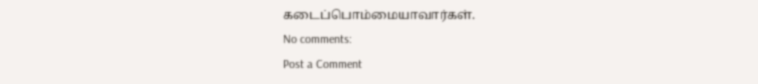கடைப்பொம்மையாவார்கள்.
No comments:
Post a Comment